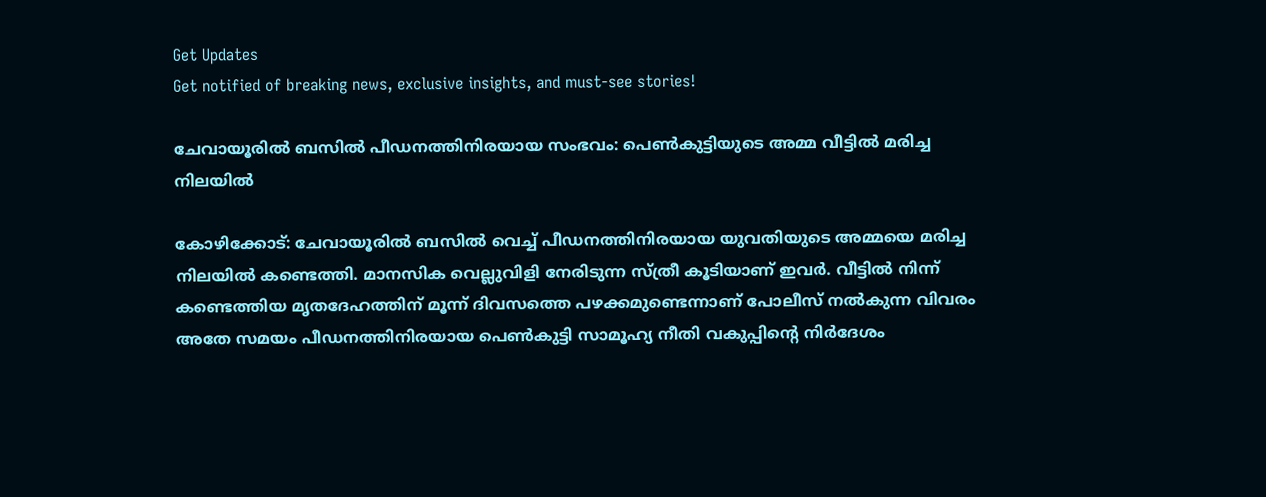Get Updates
Get notified of breaking news, exclusive insights, and must-see stories!

ചേവായൂരിൽ ബസിൽ പീഡനത്തിനിരയായ സംഭവം: പെൺകുട്ടിയുടെ അമ്മ വീട്ടിൽ മരിച്ച നിലയിൽ

കോഴിക്കോട്: ചേവായൂരിൽ ബസിൽ വെച്ച് പീഡനത്തിനിരയായ യുവതിയുടെ അമ്മയെ മരിച്ച നിലയിൽ കണ്ടെത്തി. മാനസിക വെല്ലുവിളി നേരിടുന്ന സ്ത്രീ കൂടിയാണ് ഇവർ. വീട്ടിൽ നിന്ന് കണ്ടെത്തിയ മൃതദേഹത്തിന് മൂന്ന് ദിവസത്തെ പഴക്കമുണ്ടെന്നാണ് പോലീസ് നൽകുന്ന വിവരം അതേ സമയം പീഡനത്തിനിരയായ പെൺകുട്ടി സാമൂഹ്യ നീതി വകുപ്പിന്റെ നിർദേശം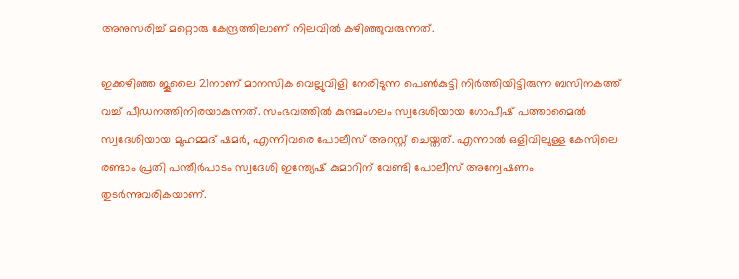അനുസരിച്ച് മറ്റൊരു കേന്ദ്രത്തിലാണ് നിലവിൽ കഴിഞ്ഞുവരുന്നത്.

ഇക്കഴിഞ്ഞ ജൂലൈ 21നാണ് മാനസിക വെല്ലുവിളി നേരിടുന്ന പെൺകുട്ടി നിർത്തിയിട്ടിരുന്ന ബസിനകത്ത് വച്ച് പീഡനത്തിനിരയാകുന്നത്. സംഭവത്തിൽ കുന്ദമംഗലം സ്വദേശിയായ ഗോപീഷ് പത്താമൈൽ സ്വദേശിയായ മുഹമ്മദ് ഷമർ, എന്നിവരെ പോലീസ് അറസ്റ്റ് ചെയ്തത്. എന്നാൽ ഒളിവിലുള്ള കേസിലെ രണ്ടാം പ്രതി പന്തീർപാടം സ്വദേശി ഇന്ത്യേഷ് കുമാറിന് വേണ്ടി പോലീസ് അന്വേഷണം തുടർന്നുവരികയാണ്.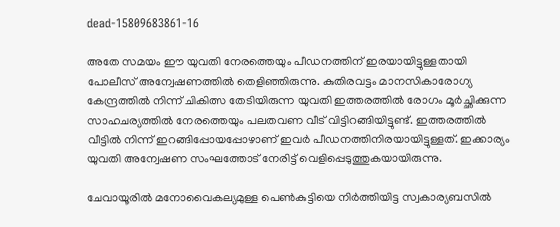dead-15809683861-16

അതേ സമയം ഈ യുവതി നേരത്തെയും പീഡനത്തിന് ഇരയായിട്ടുള്ളതായി പോലീസ് അന്വേഷണത്തിൽ തെളിഞ്ഞിരുന്നു. കുതിരവട്ടം മാനസികാരോഗ്യ കേന്ദ്രത്തിൽ നിന്ന് ചികിത്സ തേടിയിരുന്ന യുവതി ഇത്തരത്തിൽ രോഗം മൂർച്ഛിക്കുന്ന സാഹചര്യത്തിൽ നേരത്തെയും പലതവണ വീട് വിട്ടിറങ്ങിയിട്ടുണ്ട്. ഇത്തരത്തിൽ വീട്ടിൽ നിന്ന് ഇറങ്ങിപ്പോയപ്പോഴാണ് ഇവർ പീഡനത്തിനിരയായിട്ടുള്ളത്. ഇക്കാര്യം യുവതി അന്വേഷണ സംഘത്തോട് നേരിട്ട് വെളിപ്പെടുത്തുകയായിരുന്നു.

ചേവായൂരില്‍ മനോവൈകല്യമുള്ള പെൺകുട്ടിയെ നിര്‍ത്തിയിട്ട സ്വകാര്യബസില്‍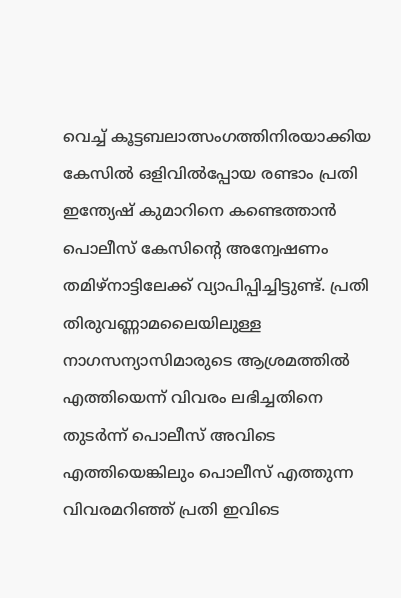വെച്ച് കൂട്ടബലാത്സംഗത്തിനിരയാക്കിയ കേസിൽ ഒളിവില്‍പ്പോയ രണ്ടാം പ്രതി ഇന്ത്യേഷ് കുമാറിനെ കണ്ടെത്താൻ പൊലീസ് കേസിന്റെ അന്വേഷണം തമിഴ്‌നാട്ടിലേക്ക് വ്യാപിപ്പിച്ചിട്ടുണ്ട്. പ്രതി തിരുവണ്ണാമലൈയിലുള്ള നാഗസന്യാസിമാരുടെ ആശ്രമത്തില്‍ എത്തിയെന്ന് വിവരം ലഭിച്ചതിനെ തുടര്‍ന്ന് പൊലീസ് അവിടെ എത്തിയെങ്കിലും പൊലീസ് എത്തുന്ന വിവരമറിഞ്ഞ് പ്രതി ഇവിടെ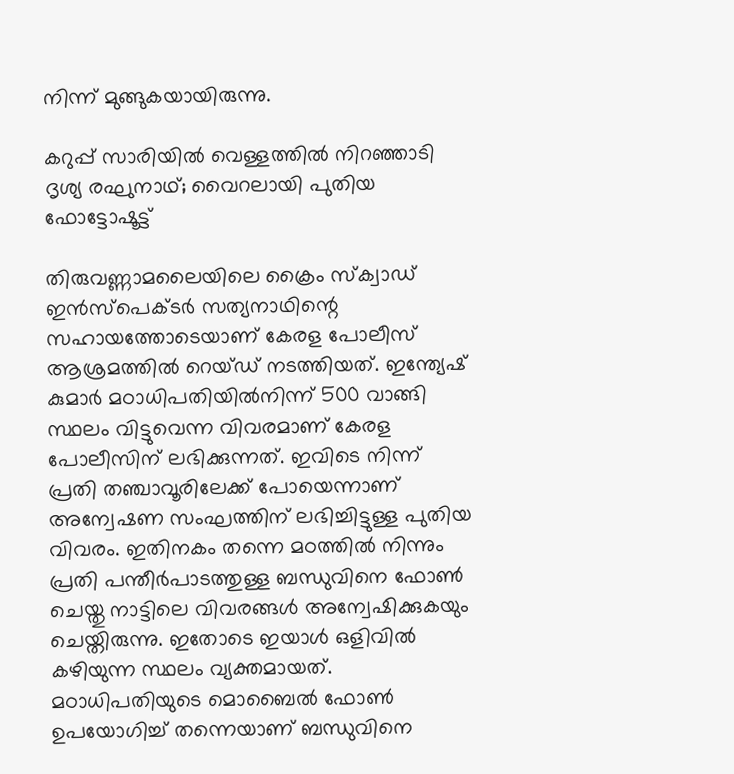നിന്ന് മുങ്ങുകയായിരുന്നു.

കറുപ്പ് സാരിയില്‍ വെള്ളത്തില്‍ നിറഞ്ഞാടി ദൃശ്യ രഘുനാഥ്; വൈറലായി പുതിയ ഫോട്ടോഷൂട്ട്

തിരുവണ്ണാമലൈയിലെ ക്രൈം സ്‌ക്വാഡ് ഇന്‍സ്‌പെക്ടര്‍ സത്യനാഥിന്റെ സഹായത്തോടെയാണ് കേരള പോലീസ് ആശ്രമത്തില്‍ റെയ്ഡ് നടത്തിയത്. ഇന്ത്യേഷ് കുമാര്‍ മഠാധിപതിയില്‍നിന്ന് 500 വാങ്ങി സ്ഥലം വിട്ടുവെന്ന വിവരമാണ് കേരള പോലീസിന് ലഭിക്കുന്നത്. ഇവിടെ നിന്ന് പ്രതി തഞ്ചാവൂരിലേക്ക് പോയെന്നാണ് അന്വേഷണ സംഘത്തിന് ലഭിച്ചിട്ടുള്ള പുതിയ വിവരം. ഇതിനകം തന്നെ മഠത്തില്‍ നിന്നും പ്രതി പന്തീര്‍പാടത്തുള്ള ബന്ധുവിനെ ഫോണ്‍ ചെയ്തു നാട്ടിലെ വിവരങ്ങള്‍ അന്വേഷിക്കുകയും ചെയ്തിരുന്നു. ഇതോടെ ഇയാൾ ഒളിവിൽ കഴിയുന്ന സ്ഥലം വ്യക്തമായത്. മഠാധിപതിയുടെ മൊബൈല്‍ ഫോണ്‍ ഉപയോഗിച്ച് തന്നെയാണ് ബന്ധുവിനെ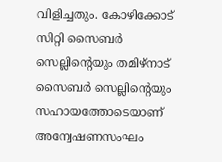വിളിച്ചതും. കോഴിക്കോട് സിറ്റി സൈബര്‍ സെല്ലിന്റെയും തമിഴ്നാട് സൈബര്‍ സെല്ലിന്റെയും സഹായത്തോടെയാണ് അന്വേഷണസംഘം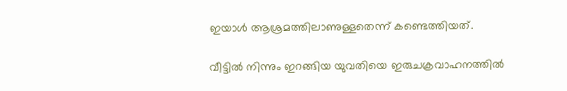ഇയാള്‍ ആശ്രമത്തിലാണുള്ളതെന്ന് കണ്ടെത്തിയത്.

വീട്ടില്‍ നിന്നും ഇറങ്ങിയ യുവതിയെ ഇരുചക്രവാഹനത്തില്‍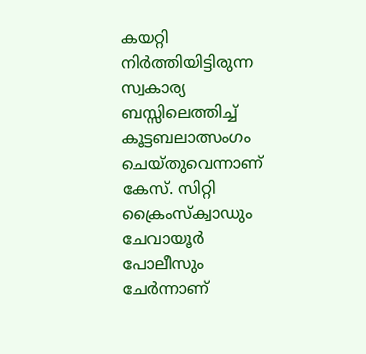കയറ്റി നിർത്തിയിട്ടിരുന്ന സ്വകാര്യ ബസ്സിലെത്തിച്ച് കൂട്ടബലാത്സംഗം ചെയ്തുവെന്നാണ് കേസ്. സിറ്റി ക്രൈംസ്‌ക്വാഡും ചേവായൂര്‍ പോലീസും ചേര്‍ന്നാണ്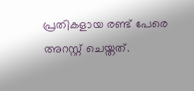പ്രതികളായ രണ്ട് പേരെ അറസ്റ്റ് ചെയ്തത്.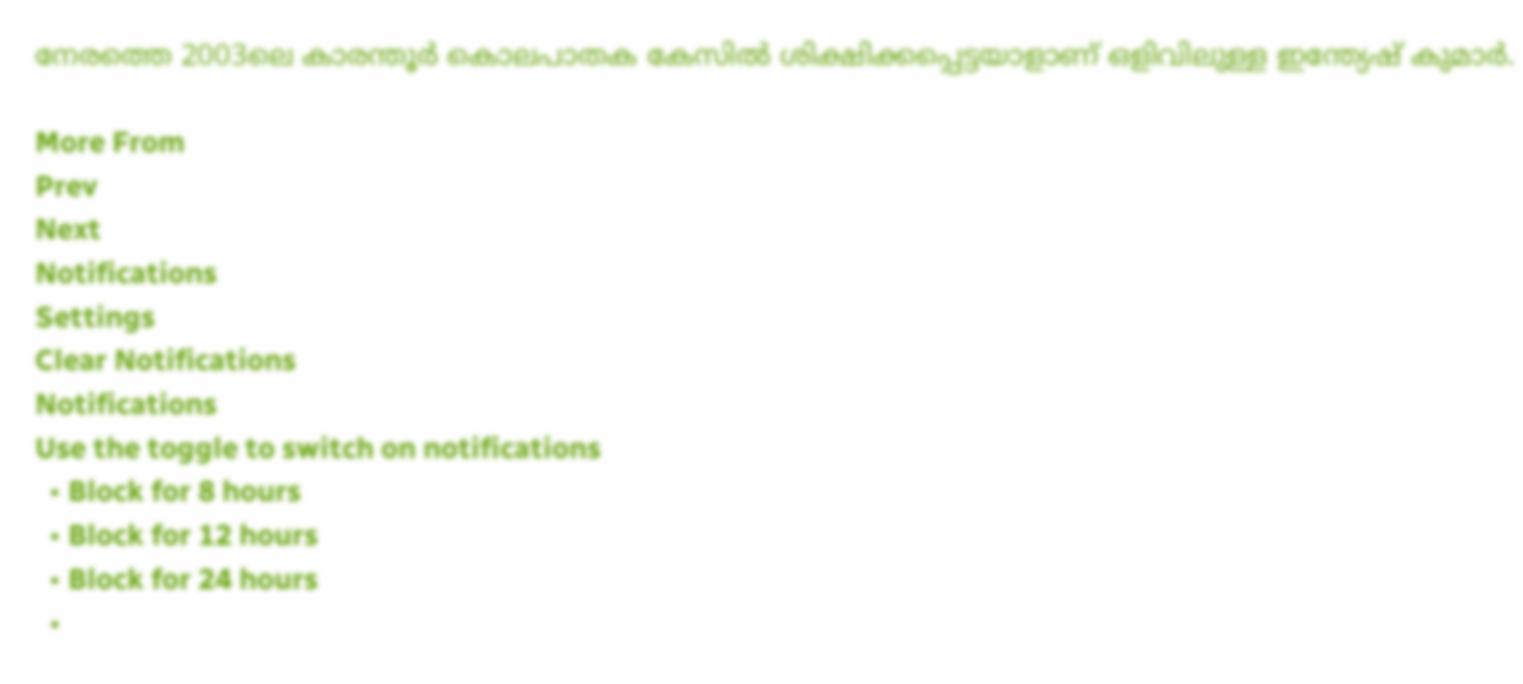നേരത്തെ 2003ലെ കാരന്തൂര്‍ കൊലപാതക കേസില്‍ ശിക്ഷിക്കപ്പെട്ടയാളാണ് ഒളിവിലുള്ള ഇന്ത്യേഷ് കുമാര്‍.

More From
Prev
Next
Notifications
Settings
Clear Notifications
Notifications
Use the toggle to switch on notifications
  • Block for 8 hours
  • Block for 12 hours
  • Block for 24 hours
  •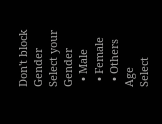Don't block
Gender
Select your Gender
  • Male
  • Female
  • Others
Age
Select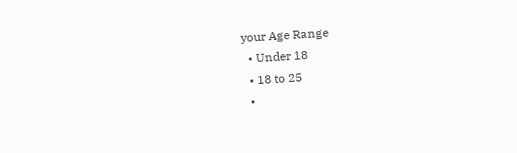your Age Range
  • Under 18
  • 18 to 25
  •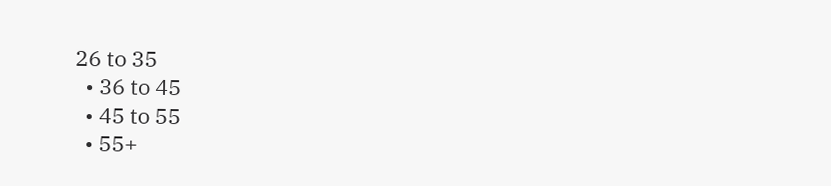26 to 35
  • 36 to 45
  • 45 to 55
  • 55+